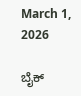March 1, 2026

ಬೈಕ್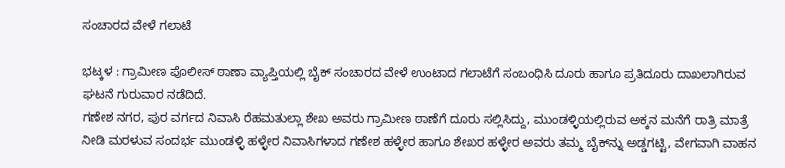ಸಂಚಾರದ ವೇಳೆ ಗಲಾಟೆ

ಭಟ್ಕಳ : ಗ್ರಾಮೀಣ ಪೊಲೀಸ್ ಠಾಣಾ ವ್ಯಾಪ್ತಿಯಲ್ಲಿ ಬೈಕ್ ಸಂಚಾರದ ವೇಳೆ ಉಂಟಾದ ಗಲಾಟೆಗೆ ಸಂಬಂಧಿಸಿ ದೂರು ಹಾಗೂ ಪ್ರತಿದೂರು ದಾಖಲಾಗಿರುವ ಘಟನೆ ಗುರುವಾರ ನಡೆದಿದೆ.
ಗಣೇಶ ನಗರ, ಪುರ ವರ್ಗದ ನಿವಾಸಿ ರೆಹಮತುಲ್ಲಾ ಶೇಖ ಅವರು ಗ್ರಾಮೀಣ ಠಾಣೆಗೆ ದೂರು ಸಲ್ಲಿಸಿದ್ದು, ಮುಂಡಳ್ಳಿಯಲ್ಲಿರುವ ಅಕ್ಕನ ಮನೆಗೆ ರಾತ್ರಿ ಮಾತ್ರೆ ನೀಡಿ ಮರಳುವ ಸಂದರ್ಭ ಮುಂಡಳ್ಳಿ ಹಳ್ಳೇರ ನಿವಾಸಿಗಳಾದ ಗಣೇಶ ಹಳ್ಳೇರ ಹಾಗೂ ಶೇಖರ ಹಳ್ಳೇರ ಅವರು ತಮ್ಮ ಬೈಕ್‌ನ್ನು ಅಡ್ಡಗಟ್ಟಿ, ವೇಗವಾಗಿ ವಾಹನ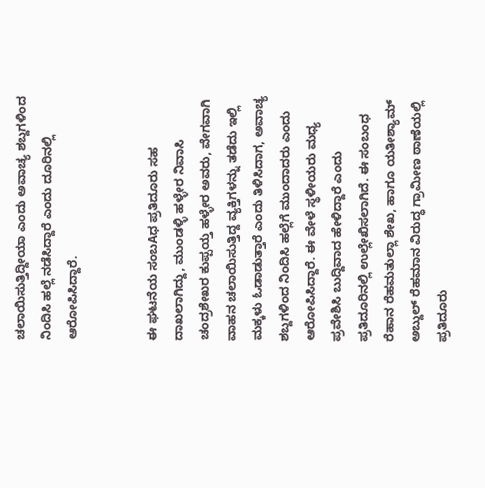ಚಲಾಯಿಸುತ್ತಿದ್ದೀಯಾ ಎಂದು ಅವಾಚ್ಯ ಶಬ್ದಗಳಿಂದ ನಿಂದಿಸಿ ಹಲ್ಲೆ ನಡೆಸಿದ್ದಾರೆ ಎಂದು ದೂರಿನಲ್ಲಿ ಆರೋಪಿಸಿದ್ದಾರೆ.


ಈ ಘಟನೆಯ ಸಂಬAಧ ಪ್ರತಿದೂರು ಸಹ ದಾಖಲಾಗಿದ್ದು, ಮುಂಡಳ್ಳಿ ಹಳ್ಳೇರ ನಿವಾಸಿ ಚಂದ್ರಶೇಖರ ಕುಪ್ಪಯ್ತ ಹಳ್ಳೇರ ಅವರು, ವೇಗವಾಗಿ ವಾಹನ ಚಲಾಯಿಸುತ್ತಿದ್ದ ವ್ಯಕ್ತಿಗಳನ್ನು ತಡೆದು ಇಲ್ಲಿ ಮಕ್ಕಳು ಓಡಾಡುತ್ತಾರೆ ಎಂದು ತಿಳಿಸಿದಾಗ, ಅವಾಚ್ಯ ಶಬ್ದಗಳಿಂದ ನಿಂದಿಸಿ ಹಲ್ಲೆಗೆ ಮುಂದಾದರು ಎಂದು ಆರೋಪಿಸಿದ್ದಾರೆ. ಈ ವೇಳೆ ಸ್ಥಳೀಯರು ಮಧ್ಯ ಪ್ರವೇಶಿಸಿ ಬುದ್ದಿವಾದ ಹೇಳಿದ್ದಾರೆ ಎಂದು ಪ್ರತಿದೂರಿನಲ್ಲಿ ಉಲ್ಲೇಖಿಸಲಾಗಿದೆ. ಈ ಸಂಬಂಧ ರೆಹಾನ ರೆಹಮತುಲ್ಲಾ ಶೇಖ, ಹಾಗೂ ಯತೀಶ್ಯಾಮ್ ಅಬ್ದುಲ್ ರೆಹಮಾನ ವಿರುದ್ಧ ಗ್ರಾಮೀಣ ಠಾಣೆಯಲ್ಲಿ ಪ್ರತಿದೂರು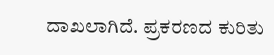ದಾಖಲಾಗಿದೆ. ಪ್ರಕರಣದ ಕುರಿತು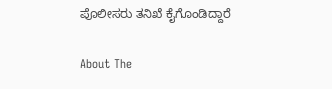ಪೊಲೀಸರು ತನಿಖೆ ಕೈಗೊಂಡಿದ್ದಾರೆ

About The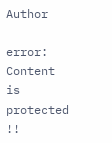Author

error: Content is protected !!